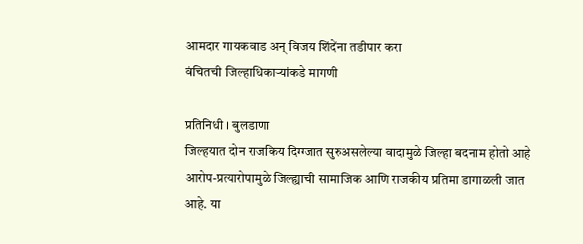आमदार गायकवाड अन् विजय शिंदेंना तडीपार करा
वंचितची जिल्हाधिकाऱ्यांकडे मागणी

प्रतिनिधी । बुलडाणा
जिल्हयात दोन राजकिय दिग्ग्जात सुरुअसलेल्या वादामुळे जिल्हा बदनाम होतो आहे आरोप-प्रत्यारोपामुळे जिल्ह्याची सामाजिक आणि राजकीय प्रतिमा डागाळली जात आहे. या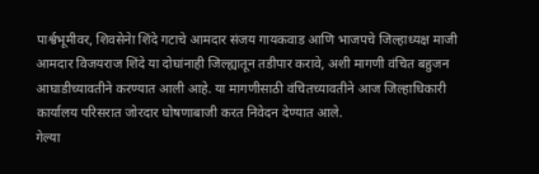पार्श्वभूमीवर, शिवसेनेा शिंदे गटाचे आमदार संजय गायकवाड आणि भाजपचे जिल्हाध्यक्ष माजी आमदार विजयराज शिंदे या दोघांनाही जिल्ह्यातून तडीपार करावे, अशी मागणी वंचित बहुजन आघाडीच्यावतीने करण्यात आली आहे. या मागणीसाठी वंचितच्यावतीने आज जिल्हाधिकारी कार्यालय परिसरात जोरदार घोषणाबाजी करत निवेदन देण्यात आले.
गेल्या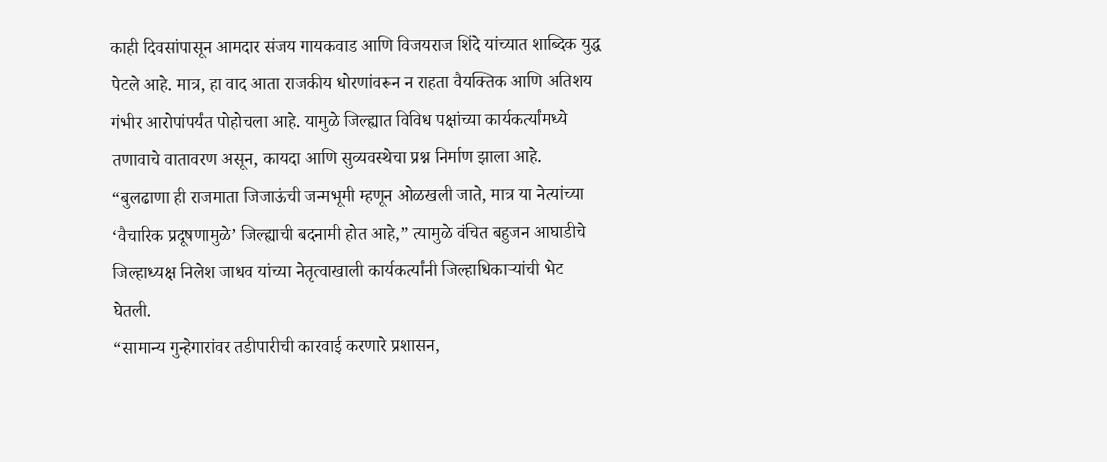काही दिवसांपासून आमदार संजय गायकवाड आणि विजयराज शिंदे यांच्यात शाब्दिक युद्ध पेटले आहे. मात्र, हा वाद आता राजकीय धोरणांवरून न राहता वैयक्तिक आणि अतिशय गंभीर आरोपांपर्यंत पोहोचला आहे. यामुळे जिल्ह्यात विविध पक्षांच्या कार्यकर्त्यांमध्ये तणावाचे वातावरण असून, कायदा आणि सुव्यवस्थेचा प्रश्न निर्माण झाला आहे. “बुलढाणा ही राजमाता जिजाऊंची जन्मभूमी म्हणून ओळखली जाते, मात्र या नेत्यांच्या ‘वैचारिक प्रदूषणामुळे’ जिल्ह्याची बदनामी होत आहे,” त्यामुळे वंचित बहुजन आघाडीचे जिल्हाध्यक्ष निलेश जाधव यांच्या नेतृत्वाखाली कार्यकर्त्यांनी जिल्हाधिकाऱ्यांची भेट घेतली.
“सामान्य गुन्हेगारांवर तडीपारीची कारवाई करणारे प्रशासन,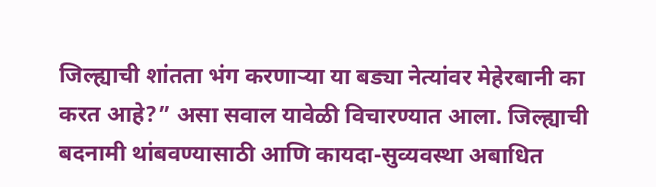जिल्ह्याची शांतता भंग करणाऱ्या या बड्या नेत्यांवर मेहेरबानी का करत आहे?” असा सवाल यावेळी विचारण्यात आला. जिल्ह्याची बदनामी थांबवण्यासाठी आणि कायदा-सुव्यवस्था अबाधित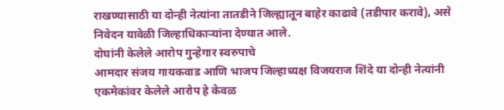राखण्यासाठी या दोन्ही नेत्यांना तातडीने जिल्ह्यातून बाहेर काढावे (तडीपार करावे), असे निवेदन यावेळी जिल्हाधिकाऱ्यांना देण्यात आले.
दोघांनी केलेले आरोप गुन्हेगार स्वरुपाचे
आमदार संजय गायकवाड आणि भाजप जिल्हाध्यक्ष विजयराज शिंदे या दोन्ही नेत्यांनी एकमेकांवर केलेले आरोप हे केवळ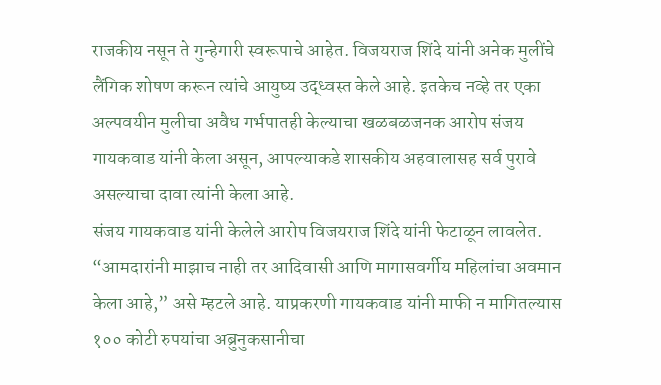राजकीय नसून ते गुन्हेगारी स्वरूपाचे आहेत. विजयराज शिंदे यांनी अनेक मुलींचे लैंगिक शोषण करून त्यांचे आयुष्य उद्ध्वस्त केले आहे. इतकेच नव्हे तर एका अल्पवयीन मुलीचा अवैध गर्भपातही केल्याचा खळबळजनक आरोप संजय गायकवाड यांनी केला असून, आपल्याकडे शासकीय अहवालासह सर्व पुरावे असल्याचा दावा त्यांनी केला आहे.
संजय गायकवाड यांनी केलेले आरोप विजयराज शिंदे यांनी फेटाळून लावलेत. “आमदारांनी माझाच नाही तर आदिवासी आणि मागासवर्गीय महिलांचा अवमान केला आहे,” असे म्हटले आहे. याप्रकरणी गायकवाड यांनी माफी न मागितल्यास १०० कोटी रुपयांचा अब्रुनुकसानीचा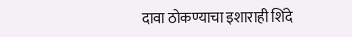दावा ठोकण्याचा इशाराही शिंदे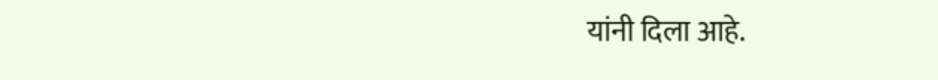यांनी दिला आहे.